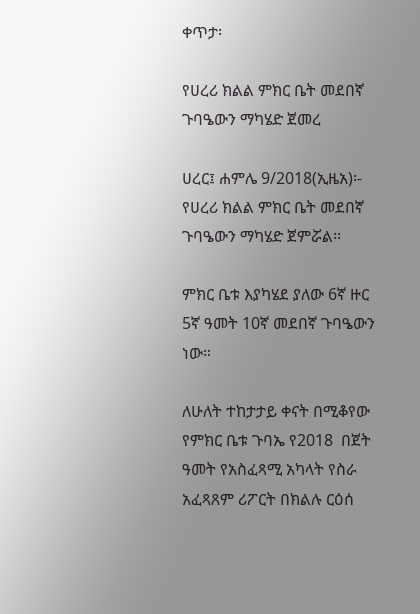ቀጥታ፡

የሀረሪ ክልል ምክር ቤት መደበኛ ጉባዔውን ማካሄድ ጀመረ

ሀረር፤ ሐምሌ 9/2018(ኢዜአ)፡- የሀረሪ ክልል ምክር ቤት መደበኛ ጉባዔውን ማካሄድ ጀምሯል፡፡

ምክር ቤቱ እያካሄደ ያለው 6ኛ ዙር 5ኛ ዓመት 10ኛ መደበኛ ጉባዔውን ነው።

ለሁለት ተከታታይ ቀናት በሚቆየው የምክር ቤቱ ጉባኤ የ2018  በጀት ዓመት የአስፈጻሚ አካላት የስራ አፈጻጸም ሪፖርት በክልሉ ርዕሰ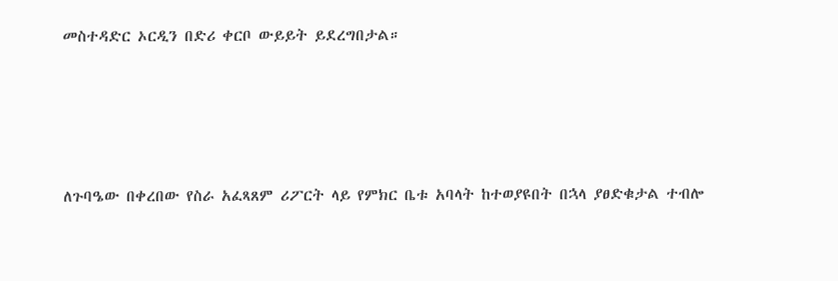መስተዳድር ኦርዲን በድሪ ቀርቦ ውይይት ይደረግበታል።




ለጉባዔው በቀረበው የስራ አፈጻጸም ሪፖርት ላይ የምክር ቤቱ አባላት ከተወያዩበት በኋላ ያፀድቁታል ተብሎ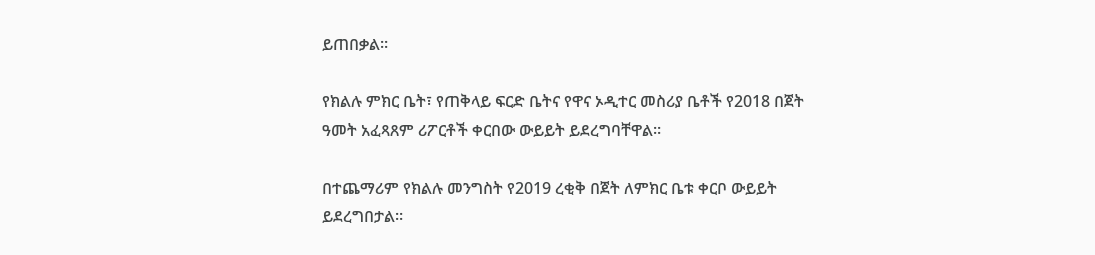ይጠበቃል።

የክልሉ ምክር ቤት፣ የጠቅላይ ፍርድ ቤትና የዋና ኦዲተር መስሪያ ቤቶች የ2018 በጀት ዓመት አፈጻጸም ሪፖርቶች ቀርበው ውይይት ይደረግባቸዋል።

በተጨማሪም የክልሉ መንግስት የ2019 ረቂቅ በጀት ለምክር ቤቱ ቀርቦ ውይይት ይደረግበታል።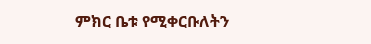ምክር ቤቱ የሚቀርቡለትን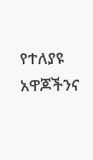የተለያዩ አዋጆችንና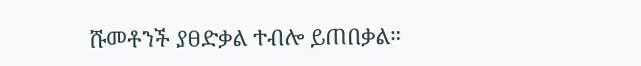ሹመቶንች ያፀድቃል ተብሎ ይጠበቃል።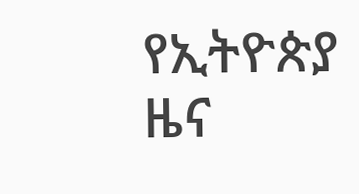የኢትዮጵያ ዜና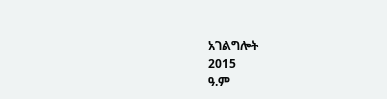አገልግሎት
2015
ዓ.ም